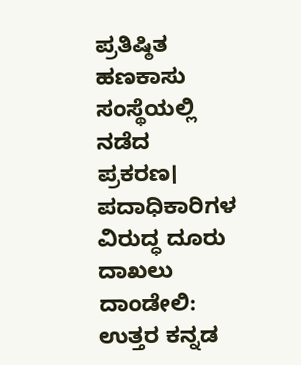ಪ್ರತಿಷ್ಠಿತ ಹಣಕಾಸು ಸಂಸ್ಥೆಯಲ್ಲಿ ನಡೆದ ಪ್ರಕರಣ। ಪದಾಧಿಕಾರಿಗಳ ವಿರುದ್ಧ ದೂರು ದಾಖಲು
ದಾಂಡೇಲಿ: ಉತ್ತರ ಕನ್ನಡ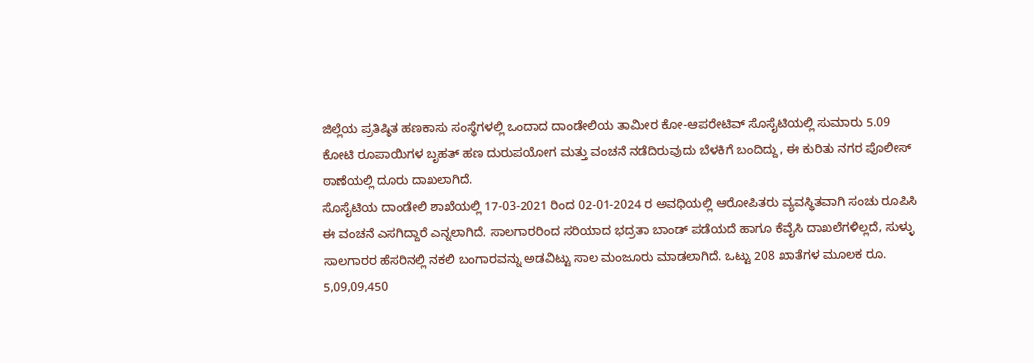ಜಿಲ್ಲೆಯ ಪ್ರತಿಷ್ಠಿತ ಹಣಕಾಸು ಸಂಸ್ಥೆಗಳಲ್ಲಿ ಒಂದಾದ ದಾಂಡೇಲಿಯ ತಾಮೀರ ಕೋ-ಆಪರೇಟಿವ್ ಸೊಸೈಟಿಯಲ್ಲಿ ಸುಮಾರು 5.09 ಕೋಟಿ ರೂಪಾಯಿಗಳ ಬೃಹತ್ ಹಣ ದುರುಪಯೋಗ ಮತ್ತು ವಂಚನೆ ನಡೆದಿರುವುದು ಬೆಳಕಿಗೆ ಬಂದಿದ್ದು, ಈ ಕುರಿತು ನಗರ ಪೊಲೀಸ್ ಠಾಣೆಯಲ್ಲಿ ದೂರು ದಾಖಲಾಗಿದೆ.
ಸೊಸೈಟಿಯ ದಾಂಡೇಲಿ ಶಾಖೆಯಲ್ಲಿ 17-03-2021 ರಿಂದ 02-01-2024 ರ ಅವಧಿಯಲ್ಲಿ ಆರೋಪಿತರು ವ್ಯವಸ್ಥಿತವಾಗಿ ಸಂಚು ರೂಪಿಸಿ ಈ ವಂಚನೆ ಎಸಗಿದ್ದಾರೆ ಎನ್ನಲಾಗಿದೆ. ಸಾಲಗಾರರಿಂದ ಸರಿಯಾದ ಭದ್ರತಾ ಬಾಂಡ್ ಪಡೆಯದೆ ಹಾಗೂ ಕೆವೈಸಿ ದಾಖಲೆಗಳಿಲ್ಲದೆ, ಸುಳ್ಳು ಸಾಲಗಾರರ ಹೆಸರಿನಲ್ಲಿ ನಕಲಿ ಬಂಗಾರವನ್ನು ಅಡವಿಟ್ಟು ಸಾಲ ಮಂಜೂರು ಮಾಡಲಾಗಿದೆ. ಒಟ್ಟು 208 ಖಾತೆಗಳ ಮೂಲಕ ರೂ. 5,09,09,450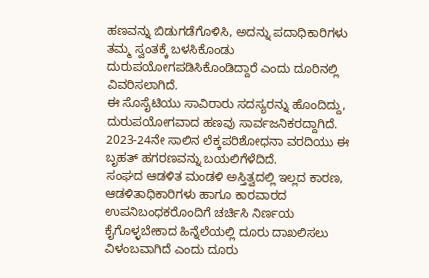ಹಣವನ್ನು ಬಿಡುಗಡೆಗೊಳಿಸಿ, ಅದನ್ನು ಪದಾಧಿಕಾರಿಗಳು ತಮ್ಮ ಸ್ವಂತಕ್ಕೆ ಬಳಸಿಕೊಂಡು ದುರುಪಯೋಗಪಡಿಸಿಕೊಂಡಿದ್ದಾರೆ ಎಂದು ದೂರಿನಲ್ಲಿ ವಿವರಿಸಲಾಗಿದೆ.
ಈ ಸೊಸೈಟಿಯು ಸಾವಿರಾರು ಸದಸ್ಯರನ್ನು ಹೊಂದಿದ್ದು, ದುರುಪಯೋಗವಾದ ಹಣವು ಸಾರ್ವಜನಿಕರದ್ದಾಗಿದೆ. 2023-24ನೇ ಸಾಲಿನ ಲೆಕ್ಕಪರಿಶೋಧನಾ ವರದಿಯು ಈ ಬೃಹತ್ ಹಗರಣವನ್ನು ಬಯಲಿಗೆಳೆದಿದೆ.
ಸಂಘದ ಆಡಳಿತ ಮಂಡಳಿ ಅಸ್ತಿತ್ವದಲ್ಲಿ ಇಲ್ಲದ ಕಾರಣ, ಆಡಳಿತಾಧಿಕಾರಿಗಳು ಹಾಗೂ ಕಾರವಾರದ ಉಪನಿಬಂಧಕರೊಂದಿಗೆ ಚರ್ಚಿಸಿ ನಿರ್ಣಯ ಕೈಗೊಳ್ಳಬೇಕಾದ ಹಿನ್ನೆಲೆಯಲ್ಲಿ ದೂರು ದಾಖಲಿಸಲು ವಿಳಂಬವಾಗಿದೆ ಎಂದು ದೂರು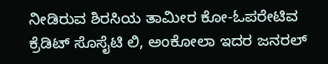ನೀಡಿರುವ ಶಿರಸಿಯ ತಾಮೀರ ಕೋ-ಓಪರೇಟಿವ ಕ್ರೆಡಿಟ್ ಸೊಸೈಟಿ ಲಿ, ಅಂಕೋಲಾ ಇದರ ಜನರಲ್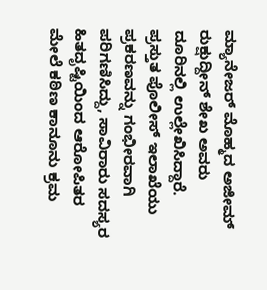ಮ್ಯಾನೇಜರ್ ಮೊಹ್ಮದ ಅಜೀಮ್ ರುಕ್ಷುದ್ದೀನ್ ಶೇಖ ಅವರು ದೂರಿನಲ್ಲಿ ಉಲ್ಲೇಖಿಸಿದ್ದಾರೆ.
ಪ್ರಸ್ತುತ ಪೊಲೀಸ್ ಇಲಾಖೆಯು ಪ್ರಕರಣವನ್ನು ಗಂಭೀರವಾಗಿ ಪರಿಗಣಿಸಿದ್ದು, ಸಾವಿರಾರು ಸದಸ್ಯರ ಹಿತದೃಷ್ಟಿಯಿಂದ ಆರೋಪಿತರ ಮೇಲೆ ಕಠಿಣ ಕಾನೂನು ಕ್ರಮ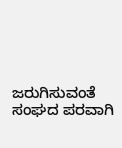ಜರುಗಿಸುವಂತೆ ಸಂಘದ ಪರವಾಗಿ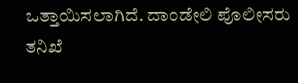ಒತ್ತಾಯಿಸಲಾಗಿದೆ. ದಾಂಡೇಲಿ ಪೊಲೀಸರು ತನಿಖೆ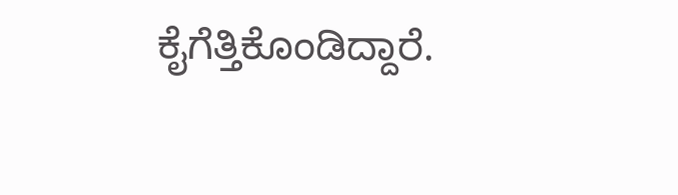ಕೈಗೆತ್ತಿಕೊಂಡಿದ್ದಾರೆ.